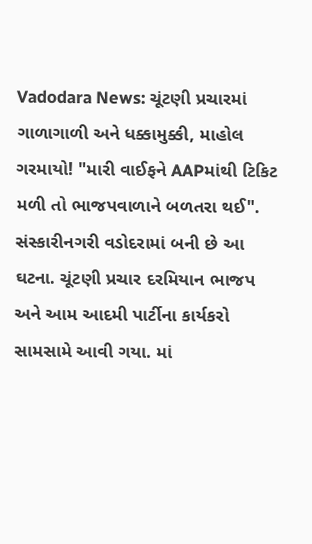Vadodara News: ચૂંટણી પ્રચારમાં ગાળાગાળી અને ધક્કામુક્કી, માહોલ ગરમાયો! "મારી વાઈફને AAPમાંથી ટિકિટ મળી તો ભાજપવાળાને બળતરા થઈ". સંસ્કારીનગરી વડોદરામાં બની છે આ ઘટના. ચૂંટણી પ્રચાર દરમિયાન ભાજપ અને આમ આદમી પાર્ટીના કાર્યકરો સામસામે આવી ગયા. માં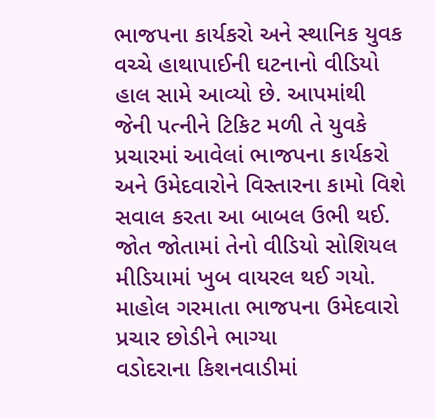ભાજપના કાર્યકરો અને સ્થાનિક યુવક વચ્ચે હાથાપાઈની ઘટનાનો વીડિયો હાલ સામે આવ્યો છે. આપમાંથી જેની પત્નીને ટિકિટ મળી તે યુવકે પ્રચારમાં આવેલાં ભાજપના કાર્યકરો અને ઉમેદવારોને વિસ્તારના કામો વિશે સવાલ કરતા આ બાબલ ઉભી થઈ. જોત જોતામાં તેનો વીડિયો સોશિયલ મીડિયામાં ખુબ વાયરલ થઈ ગયો.
માહોલ ગરમાતા ભાજપના ઉમેદવારો પ્રચાર છોડીને ભાગ્યા
વડોદરાના કિશનવાડીમાં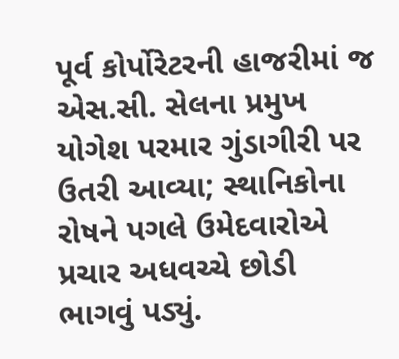પૂર્વ કોર્પોરેટરની હાજરીમાં જ એસ.સી. સેલના પ્રમુખ યોગેશ પરમાર ગુંડાગીરી પર ઉતરી આવ્યા; સ્થાનિકોના રોષને પગલે ઉમેદવારોએ પ્રચાર અધવચ્ચે છોડી ભાગવું પડ્યું.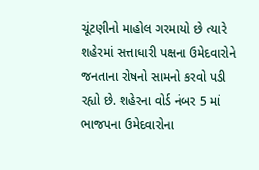ચૂંટણીનો માહોલ ગરમાયો છે ત્યારે શહેરમાં સત્તાધારી પક્ષના ઉમેદવારોને જનતાના રોષનો સામનો કરવો પડી રહ્યો છે. શહેરના વોર્ડ નંબર 5 માં ભાજપના ઉમેદવારોના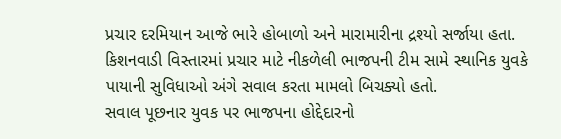પ્રચાર દરમિયાન આજે ભારે હોબાળો અને મારામારીના દ્રશ્યો સર્જાયા હતા. કિશનવાડી વિસ્તારમાં પ્રચાર માટે નીકળેલી ભાજપની ટીમ સામે સ્થાનિક યુવકે પાયાની સુવિધાઓ અંગે સવાલ કરતા મામલો બિચક્યો હતો.
સવાલ પૂછનાર યુવક પર ભાજપના હોદ્દેદારનો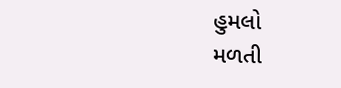હુમલો
મળતી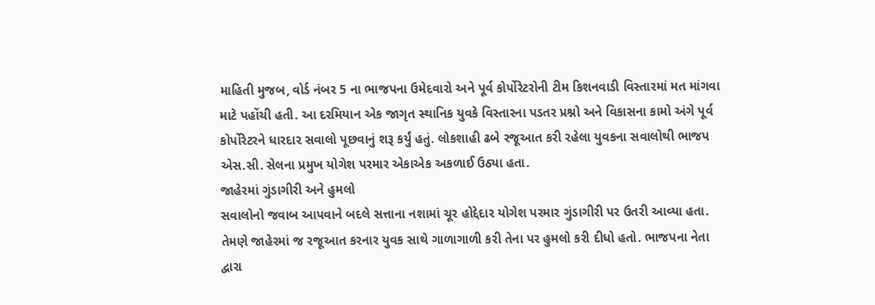માહિતી મુજબ, વોર્ડ નંબર 5 ના ભાજપના ઉમેદવારો અને પૂર્વ કોર્પોરેટરોની ટીમ કિશનવાડી વિસ્તારમાં મત માંગવા માટે પહોંચી હતી. આ દરમિયાન એક જાગૃત સ્થાનિક યુવકે વિસ્તારના પડતર પ્રશ્નો અને વિકાસના કામો અંગે પૂર્વ કોર્પોરેટરને ધારદાર સવાલો પૂછવાનું શરૂ કર્યું હતું. લોકશાહી ઢબે રજૂઆત કરી રહેલા યુવકના સવાલોથી ભાજપ એસ.સી. સેલના પ્રમુખ યોગેશ પરમાર એકાએક અકળાઈ ઉઠ્યા હતા.
જાહેરમાં ગુંડાગીરી અને હુમલો
સવાલોનો જવાબ આપવાને બદલે સત્તાના નશામાં ચૂર હોદ્દેદાર યોગેશ પરમાર ગુંડાગીરી પર ઉતરી આવ્યા હતા. તેમણે જાહેરમાં જ રજૂઆત કરનાર યુવક સાથે ગાળાગાળી કરી તેના પર હુમલો કરી દીધો હતો. ભાજપના નેતા દ્વારા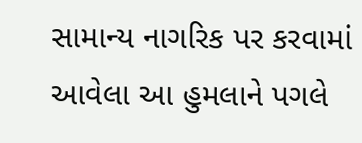સામાન્ય નાગરિક પર કરવામાં આવેલા આ હુમલાને પગલે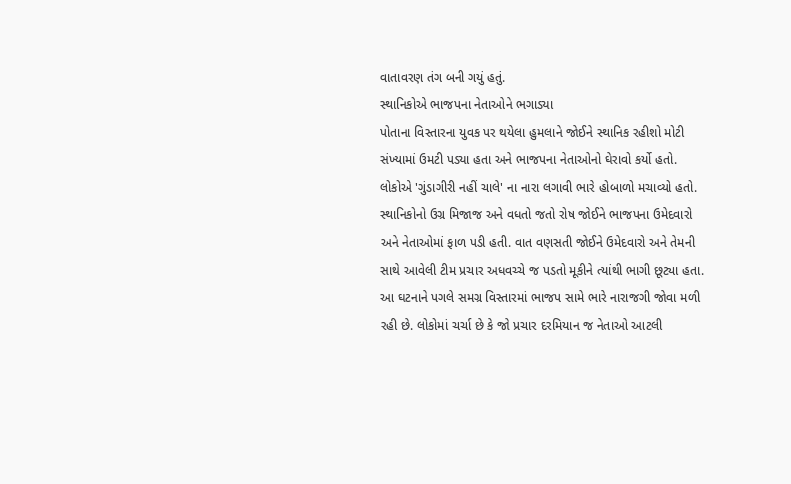વાતાવરણ તંગ બની ગયું હતું.
સ્થાનિકોએ ભાજપના નેતાઓને ભગાડ્યા
પોતાના વિસ્તારના યુવક પર થયેલા હુમલાને જોઈને સ્થાનિક રહીશો મોટી સંખ્યામાં ઉમટી પડ્યા હતા અને ભાજપના નેતાઓનો ઘેરાવો કર્યો હતો. લોકોએ 'ગુંડાગીરી નહીં ચાલે' ના નારા લગાવી ભારે હોબાળો મચાવ્યો હતો. સ્થાનિકોનો ઉગ્ર મિજાજ અને વધતો જતો રોષ જોઈને ભાજપના ઉમેદવારો અને નેતાઓમાં ફાળ પડી હતી. વાત વણસતી જોઈને ઉમેદવારો અને તેમની સાથે આવેલી ટીમ પ્રચાર અધવચ્ચે જ પડતો મૂકીને ત્યાંથી ભાગી છૂટ્યા હતા.
આ ઘટનાને પગલે સમગ્ર વિસ્તારમાં ભાજપ સામે ભારે નારાજગી જોવા મળી રહી છે. લોકોમાં ચર્ચા છે કે જો પ્રચાર દરમિયાન જ નેતાઓ આટલી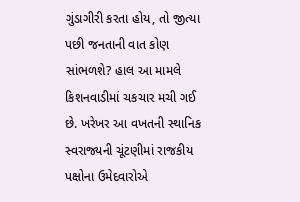ગુંડાગીરી કરતા હોય, તો જીત્યા પછી જનતાની વાત કોણ સાંભળશે? હાલ આ મામલે કિશનવાડીમાં ચકચાર મચી ગઈ છે. ખરેખર આ વખતની સ્થાનિક સ્વરાજ્યની ચૂંટણીમાં રાજકીય પક્ષોના ઉમેદવારોએ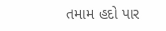તમામ હદો પાર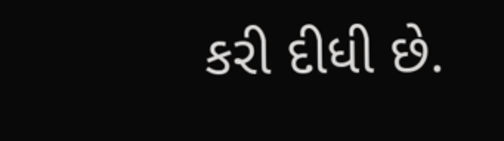કરી દીધી છે.